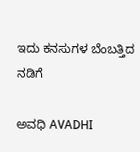ಇದು ಕನಸುಗಳ ಬೆಂಬತ್ತಿದ ನಡಿಗೆ‍

ಅವಧಿ AVADHI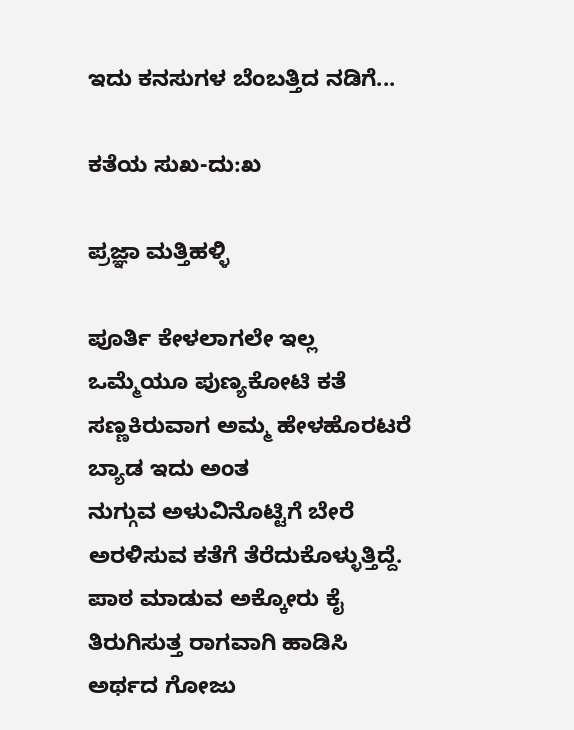ಇದು ಕನಸುಗಳ ಬೆಂಬತ್ತಿದ ನಡಿಗೆ...

ಕತೆಯ ಸುಖ-ದು:ಖ

ಪ್ರಜ್ಞಾ ಮತ್ತಿಹಳ್ಳಿ

ಪೂರ್ತಿ ಕೇಳಲಾಗಲೇ ಇಲ್ಲ
ಒಮ್ಮೆಯೂ ಪುಣ್ಯಕೋಟಿ ಕತೆ
ಸಣ್ಣಕಿರುವಾಗ ಅಮ್ಮ ಹೇಳಹೊರಟರೆ
ಬ್ಯಾಡ ಇದು ಅಂತ
ನುಗ್ಗುವ ಅಳುವಿನೊಟ್ಟಿಗೆ ಬೇರೆ
ಅರಳಿಸುವ ಕತೆಗೆ ತೆರೆದುಕೊಳ್ಳುತ್ತಿದ್ದೆ.
ಪಾಠ ಮಾಡುವ ಅಕ್ಕೋರು ಕೈ
ತಿರುಗಿಸುತ್ತ ರಾಗವಾಗಿ ಹಾಡಿಸಿ
ಅರ್ಥದ ಗೋಜು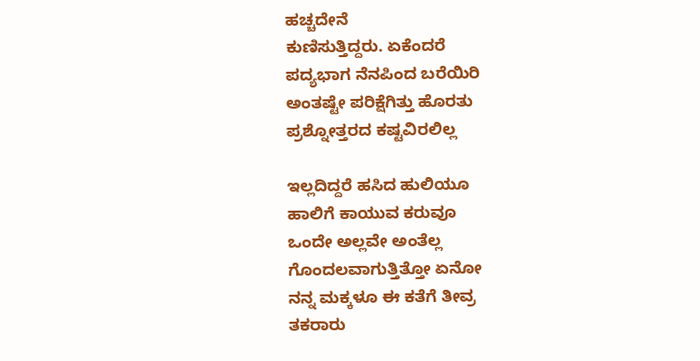ಹಚ್ಚದೇನೆ
ಕುಣಿಸುತ್ತಿದ್ದರು. ಏಕೆಂದರೆ
ಪದ್ಯಭಾಗ ನೆನಪಿಂದ ಬರೆಯಿರಿ
ಅಂತಷ್ಟೇ ಪರಿಕ್ಷೆಗಿತ್ತು ಹೊರತು
ಪ್ರಶ್ನೋತ್ತರದ ಕಷ್ಟವಿರಲಿಲ್ಲ

ಇಲ್ಲದಿದ್ದರೆ ಹಸಿದ ಹುಲಿಯೂ
ಹಾಲಿಗೆ ಕಾಯುವ ಕರುವೂ
ಒಂದೇ ಅಲ್ಲವೇ ಅಂತೆಲ್ಲ
ಗೊಂದಲವಾಗುತ್ತಿತ್ತೋ ಏನೋ
ನನ್ನ ಮಕ್ಕಳೂ ಈ ಕತೆಗೆ ತೀವ್ರ
ತಕರಾರು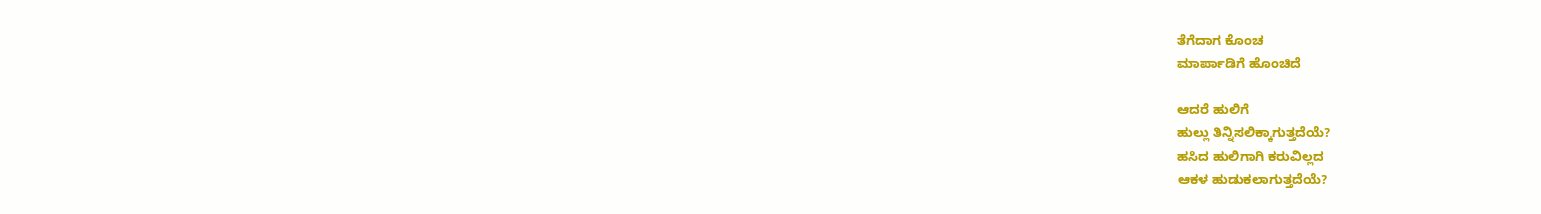ತೆಗೆದಾಗ ಕೊಂಚ
ಮಾರ್ಪಾಡಿಗೆ ಹೊಂಚಿದೆ

ಆದರೆ ಹುಲಿಗೆ
ಹುಲ್ಲು ತಿನ್ನಿಸಲಿಕ್ಕಾಗುತ್ತದೆಯೆ?
ಹಸಿದ ಹುಲಿಗಾಗಿ ಕರುವಿಲ್ಲದ
ಆಕಳ ಹುಡುಕಲಾಗುತ್ತದೆಯೆ?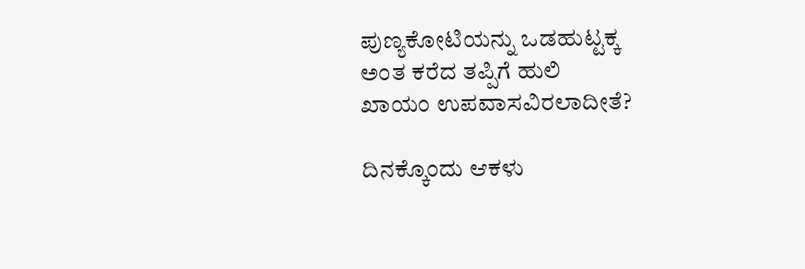ಪುಣ್ಯಕೋಟಿಯನ್ನು ಒಡಹುಟ್ಟಕ್ಕ
ಅಂತ ಕರೆದ ತಪ್ಪಿಗೆ ಹುಲಿ
ಖಾಯಂ ಉಪವಾಸವಿರಲಾದೀತೆ?

ದಿನಕ್ಕೊಂದು ಆಕಳು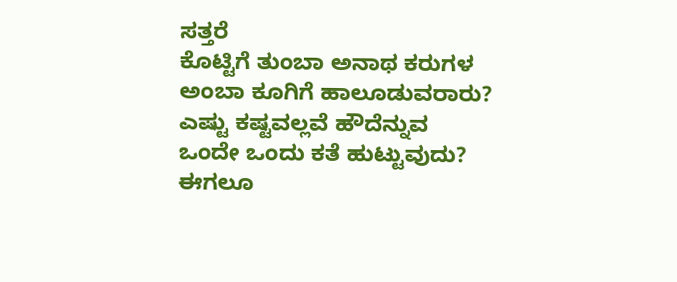ಸತ್ತರೆ
ಕೊಟ್ಟಿಗೆ ತುಂಬಾ ಅನಾಥ ಕರುಗಳ
ಅಂಬಾ ಕೂಗಿಗೆ ಹಾಲೂಡುವರಾರು?
ಎಷ್ಟು ಕಷ್ಟವಲ್ಲವೆ ಹೌದೆನ್ನುವ
ಒಂದೇ ಒಂದು ಕತೆ ಹುಟ್ಟುವುದು?
ಈಗಲೂ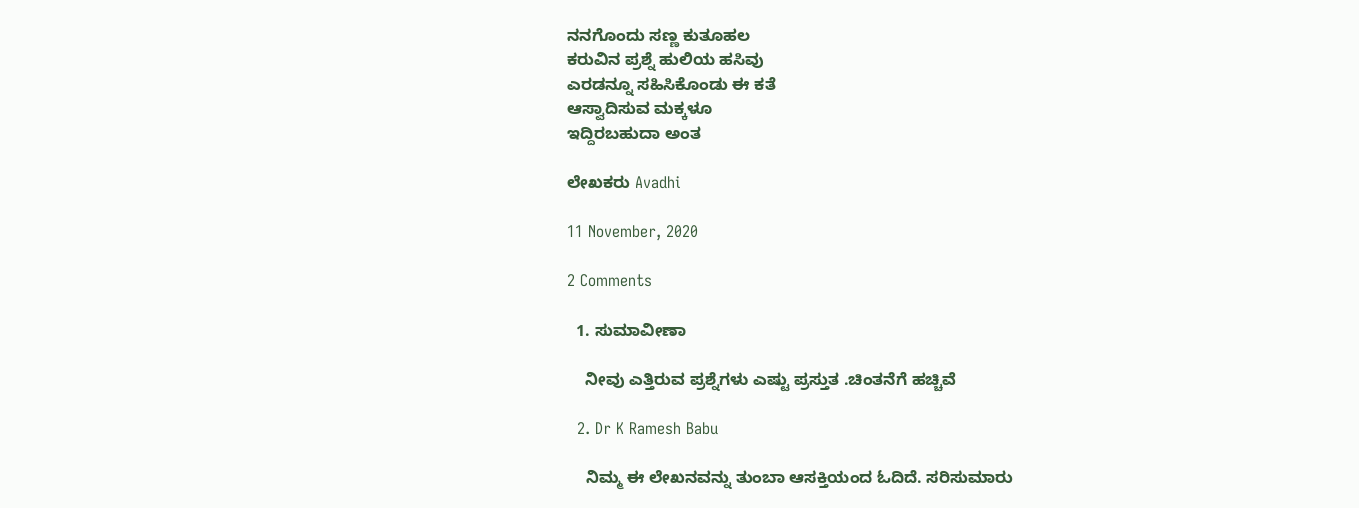ನನಗೊಂದು ಸಣ್ಣ ಕುತೂಹಲ
ಕರುವಿನ ಪ್ರಶ್ನೆ ಹುಲಿಯ ಹಸಿವು
ಎರಡನ್ನೂ ಸಹಿಸಿಕೊಂಡು ಈ ಕತೆ
ಆಸ್ವಾದಿಸುವ ಮಕ್ಕಳೂ
ಇದ್ದಿರಬಹುದಾ ಅಂತ

ಲೇಖಕರು Avadhi

11 November, 2020

2 Comments

  1. ಸುಮಾವೀಣಾ

    ನೀವು ಎತ್ತಿರುವ ಪ್ರಶ್ನೆಗಳು ಎಷ್ಟು ಪ್ರಸ್ತುತ .ಚಿಂತನೆಗೆ ಹಚ್ಚಿವೆ

  2. Dr K Ramesh Babu

    ನಿಮ್ಮ ಈ ಲೇಖನವನ್ನು ತುಂಬಾ ಆಸಕ್ತಿಯಂದ ಓದಿದೆ. ಸರಿಸುಮಾರು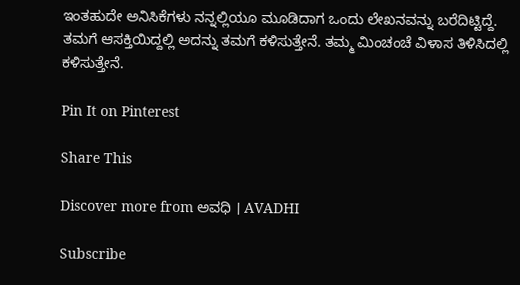ಇಂತಹುದೇ ಅನಿಸಿಕೆಗಳು ನನ್ನಲ್ಲಿಯೂ ಮೂಡಿದಾಗ ಒಂದು ಲೇಖನವನ್ನು ಬರೆದಿಟ್ಟಿದ್ದೆ. ತಮಗೆ ಆಸಕ್ತಿಯಿದ್ದಲ್ಲಿ ಅದನ್ನು ತಮಗೆ ಕಳಿಸುತ್ತೇನೆ. ತಮ್ಮ ಮಿಂಚಂಚೆ ವಿಳಾಸ ತಿಳಿಸಿದಲ್ಲಿ ಕಳಿಸುತ್ತೇನೆ.

Pin It on Pinterest

Share This

Discover more from ಅವಧಿ । AVADHI

Subscribe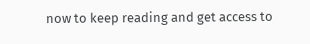now to keep reading and get access to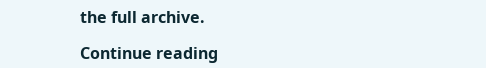the full archive.

Continue reading